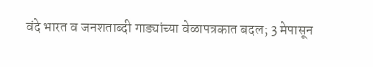वंदे भारत व जनशताब्दी गाड्यांच्या वेळापत्रकात बदल; 3 मेपासून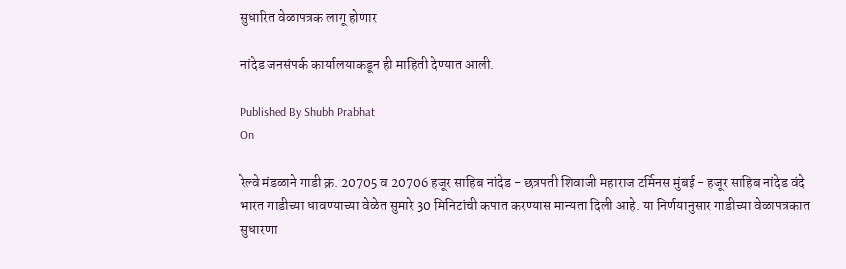सुधारित वेळापत्रक लागू होणार

नांदेड जनसंपर्क कार्यालयाकडून ही माहिती देण्यात आली.

Published By Shubh Prabhat
On

रेल्वे मंडळाने गाडी क्र. 20705 व 20706 हजूर साहिब नांदेड - छत्रपती शिवाजी महाराज टर्मिनस मुंबई - हजूर साहिब नांदेड वंदे भारत गाडीच्या धावण्याच्या वेळेत सुमारे 30 मिनिटांची कपात करण्यास मान्यता दिली आहे. या निर्णयानुसार गाडीच्या वेळापत्रकात सुधारणा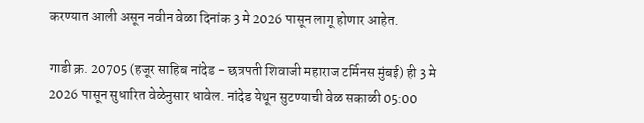करण्यात आली असून नवीन वेळा दिनांक 3 मे 2026 पासून लागू होणार आहेत.

गाडी क्र. 20705 (हजूर साहिब नांदेड - छत्रपती शिवाजी महाराज टर्मिनस मुंबई) ही 3 मे 2026 पासून सुधारित वेळेनुसार धावेल. नांदेड येथून सुटण्याची वेळ सकाळी 05:00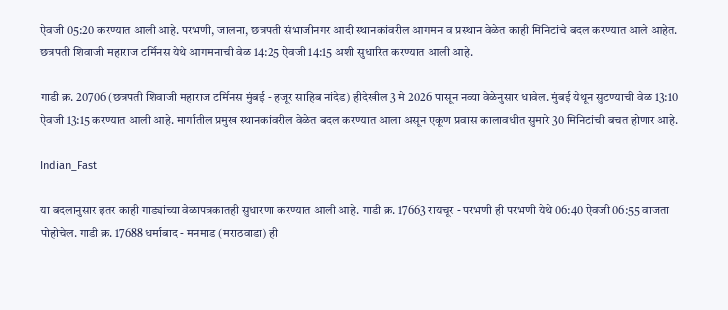ऐवजी 05:20 करण्यात आली आहे. परभणी, जालना, छत्रपती संभाजीनगर आदी स्थानकांवरील आगमन व प्रस्थान वेळेत काही मिनिटांचे बदल करण्यात आले आहेत. छत्रपती शिवाजी महाराज टर्मिनस येथे आगमनाची वेळ 14:25 ऐवजी 14:15 अशी सुधारित करण्यात आली आहे.

गाडी क्र. 20706 (छत्रपती शिवाजी महाराज टर्मिनस मुंबई - हजूर साहिब नांदेड) हीदेखील 3 मे 2026 पासून नव्या वेळेनुसार धावेल. मुंबई येथून सुटण्याची वेळ 13:10 ऐवजी 13:15 करण्यात आली आहे. मार्गातील प्रमुख स्थानकांवरील वेळेत बदल करण्यात आला असून एकूण प्रवास कालावधीत सुमारे 30 मिनिटांची बचत होणार आहे.

Indian_Fast

या बदलानुसार इतर काही गाड्यांच्या वेळापत्रकातही सुधारणा करण्यात आली आहे. गाडी क्र. 17663 रायचूर - परभणी ही परभणी येथे 06:40 ऐवजी 06:55 वाजता पोहोचेल. गाडी क्र. 17688 धर्माबाद - मनमाड (मराठवाडा) ही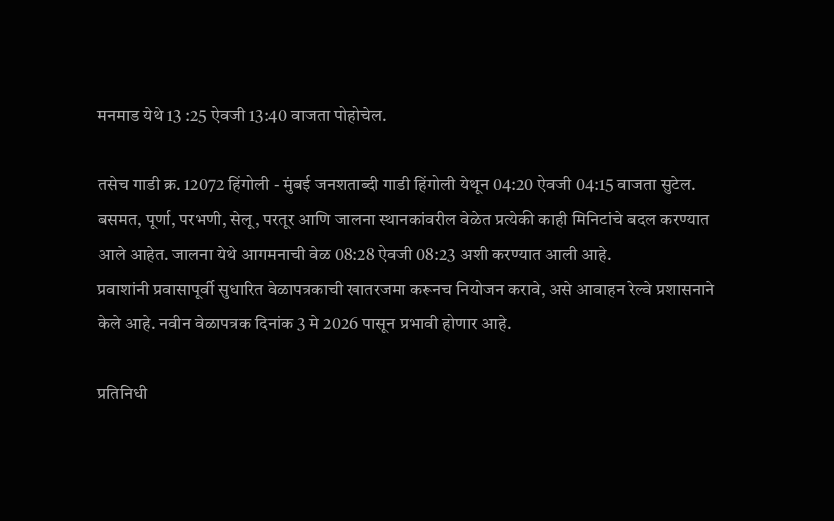मनमाड येथे 13 :25 ऐवजी 13:40 वाजता पोहोचेल.

तसेच गाडी क्र. 12072 हिंगोली - मुंबई जनशताब्दी गाडी हिंगोली येथून 04:20 ऐवजी 04:15 वाजता सुटेल. बसमत, पूर्णा, परभणी, सेलू, परतूर आणि जालना स्थानकांवरील वेळेत प्रत्येकी काही मिनिटांचे बदल करण्यात आले आहेत. जालना येथे आगमनाची वेळ 08:28 ऐवजी 08:23 अशी करण्यात आली आहे.
प्रवाशांनी प्रवासापूर्वी सुधारित वेळापत्रकाची खातरजमा करूनच नियोजन करावे, असे आवाहन रेल्वे प्रशासनाने केले आहे. नवीन वेळापत्रक दिनांक 3 मे 2026 पासून प्रभावी होणार आहे.

प्रतिनिधी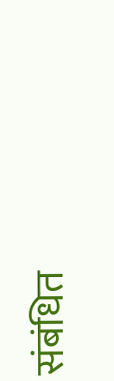संबंधित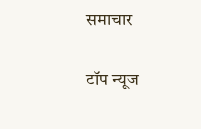समाचार

टॉप न्यूज